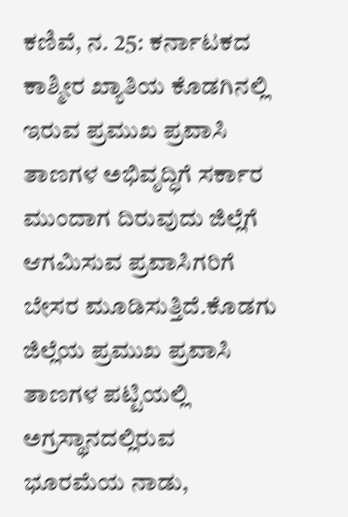ಕಣಿವೆ, ನ. 25: ಕರ್ನಾಟಕದ ಕಾಶ್ಮೀರ ಖ್ಯಾತಿಯ ಕೊಡಗಿನಲ್ಲಿ ಇರುವ ಪ್ರಮುಖ ಪ್ರವಾಸಿ ತಾಣಗಳ ಅಭಿವೃದ್ಧಿಗೆ ಸರ್ಕಾರ ಮುಂದಾಗ ದಿರುವುದು ಜಿಲ್ಲೆಗೆ ಆಗಮಿಸುವ ಪ್ರವಾಸಿಗರಿಗೆ ಬೇಸರ ಮೂಡಿಸುತ್ತಿದೆ.ಕೊಡಗು ಜಿಲ್ಲೆಯ ಪ್ರಮುಖ ಪ್ರವಾಸಿ ತಾಣಗಳ ಪಟ್ಟಿಯಲ್ಲಿ ಅಗ್ರಸ್ಥಾನದಲ್ಲಿರುವ ಭೂರಮೆಯ ನಾಡು,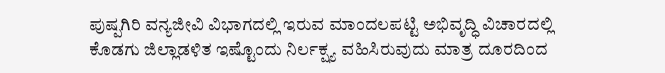ಪುಷ್ಪಗಿರಿ ವನ್ಯಜೀವಿ ವಿಭಾಗದಲ್ಲಿ ಇರುವ ಮಾಂದಲಪಟ್ಟಿ ಅಭಿವೃದ್ಧಿ ವಿಚಾರದಲ್ಲಿ ಕೊಡಗು ಜಿಲ್ಲಾಡಳಿತ ಇಷ್ಟೊಂದು ನಿರ್ಲಕ್ಷ್ಯ ವಹಿಸಿರುವುದು ಮಾತ್ರ ದೂರದಿಂದ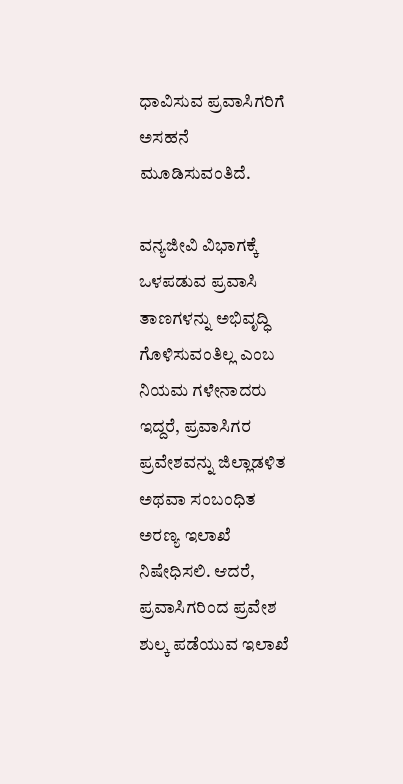ಧಾವಿಸುವ ಪ್ರವಾಸಿಗರಿಗೆ ಅಸಹನೆ ಮೂಡಿಸುವಂತಿದೆ.

ವನ್ಯಜೀವಿ ವಿಭಾಗಕ್ಕೆ ಒಳಪಡುವ ಪ್ರವಾಸಿ ತಾಣಗಳನ್ನು ಅಭಿವೃದ್ಧಿ ಗೊಳಿಸುವಂತಿಲ್ಲ ಎಂಬ ನಿಯಮ ಗಳೇನಾದರು ಇದ್ದರೆ, ಪ್ರವಾಸಿಗರ ಪ್ರವೇಶವನ್ನು ಜಿಲ್ಲಾಡಳಿತ ಅಥವಾ ಸಂಬಂಧಿತ ಅರಣ್ಯ ಇಲಾಖೆ ನಿಷೇಧಿಸಲಿ. ಆದರೆ, ಪ್ರವಾಸಿಗರಿಂದ ಪ್ರವೇಶ ಶುಲ್ಕ ಪಡೆಯುವ ಇಲಾಖೆ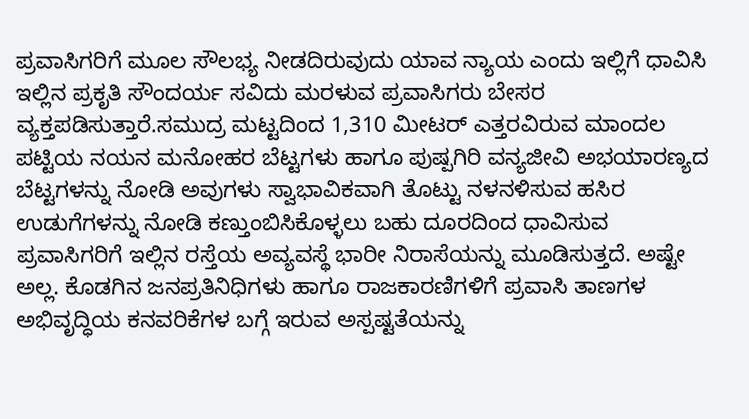ಪ್ರವಾಸಿಗರಿಗೆ ಮೂಲ ಸೌಲಭ್ಯ ನೀಡದಿರುವುದು ಯಾವ ನ್ಯಾಯ ಎಂದು ಇಲ್ಲಿಗೆ ಧಾವಿಸಿ ಇಲ್ಲಿನ ಪ್ರಕೃತಿ ಸೌಂದರ್ಯ ಸವಿದು ಮರಳುವ ಪ್ರವಾಸಿಗರು ಬೇಸರ ವ್ಯಕ್ತಪಡಿಸುತ್ತಾರೆ.ಸಮುದ್ರ ಮಟ್ಟದಿಂದ 1,310 ಮೀಟರ್ ಎತ್ತರವಿರುವ ಮಾಂದಲ ಪಟ್ಟಿಯ ನಯನ ಮನೋಹರ ಬೆಟ್ಟಗಳು ಹಾಗೂ ಪುಷ್ಪಗಿರಿ ವನ್ಯಜೀವಿ ಅಭಯಾರಣ್ಯದ ಬೆಟ್ಟಗಳನ್ನು ನೋಡಿ ಅವುಗಳು ಸ್ವಾಭಾವಿಕವಾಗಿ ತೊಟ್ಟು ನಳನಳಿಸುವ ಹಸಿರ ಉಡುಗೆಗಳನ್ನು ನೋಡಿ ಕಣ್ತುಂಬಿಸಿಕೊಳ್ಳಲು ಬಹು ದೂರದಿಂದ ಧಾವಿಸುವ ಪ್ರವಾಸಿಗರಿಗೆ ಇಲ್ಲಿನ ರಸ್ತೆಯ ಅವ್ಯವಸ್ಥೆ ಭಾರೀ ನಿರಾಸೆಯನ್ನು ಮೂಡಿಸುತ್ತದೆ. ಅಷ್ಟೇ ಅಲ್ಲ. ಕೊಡಗಿನ ಜನಪ್ರತಿನಿಧಿಗಳು ಹಾಗೂ ರಾಜಕಾರಣಿಗಳಿಗೆ ಪ್ರವಾಸಿ ತಾಣಗಳ ಅಭಿವೃದ್ಧಿಯ ಕನವರಿಕೆಗಳ ಬಗ್ಗೆ ಇರುವ ಅಸ್ಪಷ್ಟತೆಯನ್ನು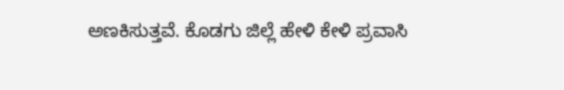ಅಣಕಿಸುತ್ತವೆ. ಕೊಡಗು ಜಿಲ್ಲೆ ಹೇಳಿ ಕೇಳಿ ಪ್ರವಾಸಿ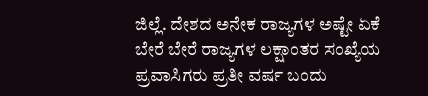ಜಿಲ್ಲೆ. ದೇಶದ ಅನೇಕ ರಾಜ್ಯಗಳ ಅಷ್ಟೇ ಏಕೆ ಬೇರೆ ಬೇರೆ ರಾಜ್ಯಗಳ ಲಕ್ಷಾಂತರ ಸಂಖ್ಯೆಯ ಪ್ರವಾಸಿಗರು ಪ್ರತೀ ವರ್ಷ ಬಂದು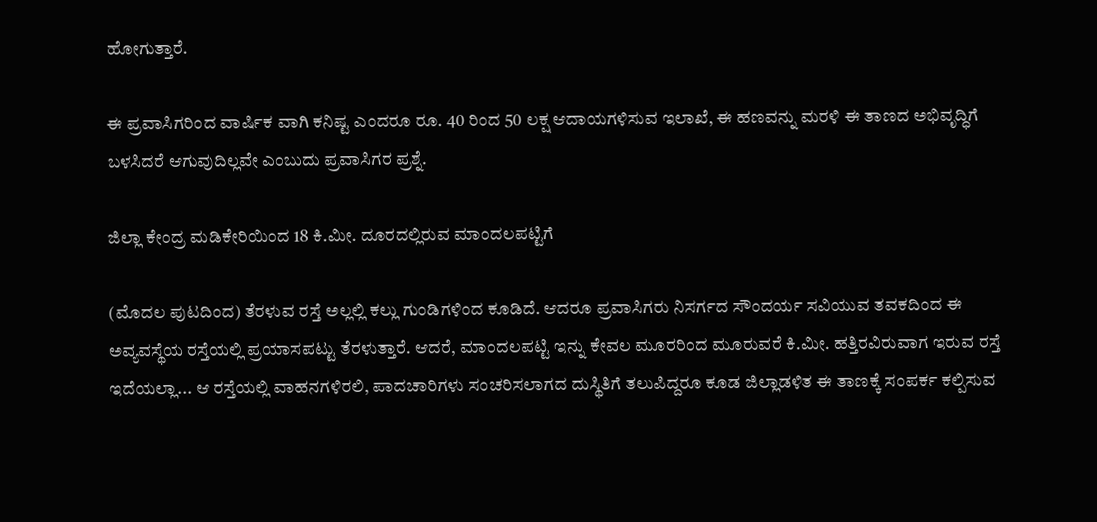ಹೋಗುತ್ತಾರೆ.

ಈ ಪ್ರವಾಸಿಗರಿಂದ ವಾರ್ಷಿಕ ವಾಗಿ ಕನಿಷ್ಟ ಎಂದರೂ ರೂ. 40 ರಿಂದ 50 ಲಕ್ಷ ಆದಾಯಗಳಿಸುವ ಇಲಾಖೆ, ಈ ಹಣವನ್ನು ಮರಳಿ ಈ ತಾಣದ ಅಭಿವೃದ್ಧಿಗೆ ಬಳಸಿದರೆ ಆಗುವುದಿಲ್ಲವೇ ಎಂಬುದು ಪ್ರವಾಸಿಗರ ಪ್ರಶ್ನೆ.

ಜಿಲ್ಲಾ ಕೇಂದ್ರ ಮಡಿಕೇರಿಯಿಂದ 18 ಕಿ.ಮೀ. ದೂರದಲ್ಲಿರುವ ಮಾಂದಲಪಟ್ಟಿಗೆ

(ಮೊದಲ ಪುಟದಿಂದ) ತೆರಳುವ ರಸ್ತೆ ಅಲ್ಲಲ್ಲಿ ಕಲ್ಲು ಗುಂಡಿಗಳಿಂದ ಕೂಡಿದೆ. ಆದರೂ ಪ್ರವಾಸಿಗರು ನಿಸರ್ಗದ ಸೌಂದರ್ಯ ಸವಿಯುವ ತವಕದಿಂದ ಈ ಅವ್ಯವಸ್ಥೆಯ ರಸ್ತೆಯಲ್ಲಿ ಪ್ರಯಾಸಪಟ್ಟು ತೆರಳುತ್ತಾರೆ. ಆದರೆ, ಮಾಂದಲಪಟ್ಟಿ ಇನ್ನು ಕೇವಲ ಮೂರರಿಂದ ಮೂರುವರೆ ಕಿ.ಮೀ. ಹತ್ತಿರವಿರುವಾಗ ಇರುವ ರಸ್ತೆ ಇದೆಯಲ್ಲಾ... ಆ ರಸ್ತೆಯಲ್ಲಿ ವಾಹನಗಳಿರಲಿ, ಪಾದಚಾರಿಗಳು ಸಂಚರಿಸಲಾಗದ ದುಸ್ಥಿತಿಗೆ ತಲುಪಿದ್ದರೂ ಕೂಡ ಜಿಲ್ಲಾಡಳಿತ ಈ ತಾಣಕ್ಕೆ ಸಂಪರ್ಕ ಕಲ್ಪಿಸುವ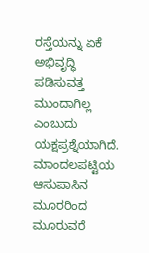ರಸ್ತೆಯನ್ನು ಏಕೆ ಅಭಿವೃದ್ಧಿ ಪಡಿಸುವತ್ತ ಮುಂದಾಗಿಲ್ಲ ಎಂಬುದು ಯಕ್ಷಪ್ರಶ್ನೆಯಾಗಿದೆ. ಮಾಂದಲಪಟ್ಟಿಯ ಆಸುಪಾಸಿನ ಮೂರರಿಂದ ಮೂರುವರೆ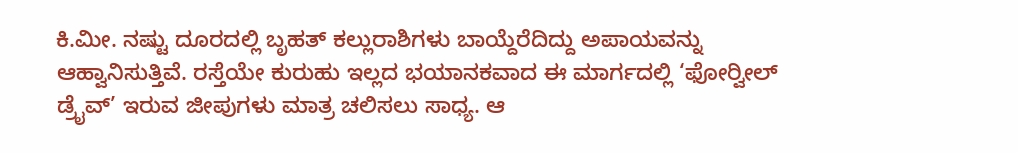ಕಿ.ಮೀ. ನಷ್ಟು ದೂರದಲ್ಲಿ ಬೃಹತ್ ಕಲ್ಲುರಾಶಿಗಳು ಬಾಯ್ದೆರೆದಿದ್ದು ಅಪಾಯವನ್ನು ಆಹ್ವಾನಿಸುತ್ತಿವೆ. ರಸ್ತೆಯೇ ಕುರುಹು ಇಲ್ಲದ ಭಯಾನಕವಾದ ಈ ಮಾರ್ಗದಲ್ಲಿ ‘ಫೋರ್‍ವೀಲ್ ಡ್ರೈವ್’ ಇರುವ ಜೀಪುಗಳು ಮಾತ್ರ ಚಲಿಸಲು ಸಾಧ್ಯ. ಆ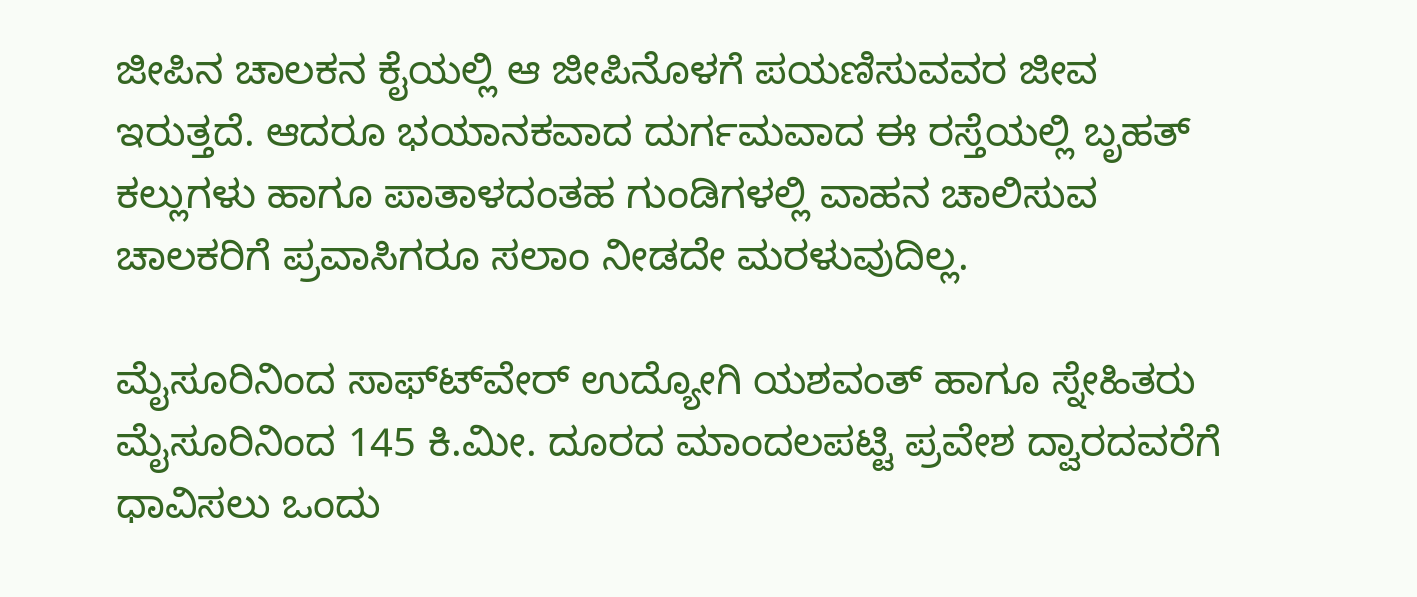ಜೀಪಿನ ಚಾಲಕನ ಕೈಯಲ್ಲಿ ಆ ಜೀಪಿನೊಳಗೆ ಪಯಣಿಸುವವರ ಜೀವ ಇರುತ್ತದೆ. ಆದರೂ ಭಯಾನಕವಾದ ದುರ್ಗಮವಾದ ಈ ರಸ್ತೆಯಲ್ಲಿ ಬೃಹತ್ ಕಲ್ಲುಗಳು ಹಾಗೂ ಪಾತಾಳದಂತಹ ಗುಂಡಿಗಳಲ್ಲಿ ವಾಹನ ಚಾಲಿಸುವ ಚಾಲಕರಿಗೆ ಪ್ರವಾಸಿಗರೂ ಸಲಾಂ ನೀಡದೇ ಮರಳುವುದಿಲ್ಲ.

ಮೈಸೂರಿನಿಂದ ಸಾಫ್ಟ್‍ವೇರ್ ಉದ್ಯೋಗಿ ಯಶವಂತ್ ಹಾಗೂ ಸ್ನೇಹಿತರು ಮೈಸೂರಿನಿಂದ 145 ಕಿ.ಮೀ. ದೂರದ ಮಾಂದಲಪಟ್ಟಿ ಪ್ರವೇಶ ದ್ವಾರದವರೆಗೆ ಧಾವಿಸಲು ಒಂದು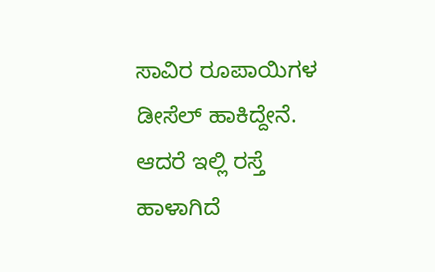ಸಾವಿರ ರೂಪಾಯಿಗಳ ಡೀಸೆಲ್ ಹಾಕಿದ್ದೇನೆ. ಆದರೆ ಇಲ್ಲಿ ರಸ್ತೆ ಹಾಳಾಗಿದೆ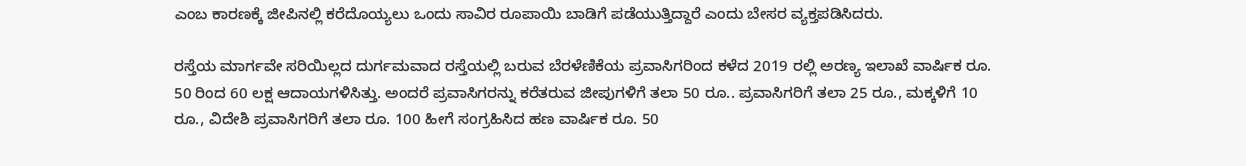ಎಂಬ ಕಾರಣಕ್ಕೆ ಜೀಪಿನಲ್ಲಿ ಕರೆದೊಯ್ಯಲು ಒಂದು ಸಾವಿರ ರೂಪಾಯಿ ಬಾಡಿಗೆ ಪಡೆಯುತ್ತಿದ್ದಾರೆ ಎಂದು ಬೇಸರ ವ್ಯಕ್ತಪಡಿಸಿದರು.

ರಸ್ತೆಯ ಮಾರ್ಗವೇ ಸರಿಯಿಲ್ಲದ ದುರ್ಗಮವಾದ ರಸ್ತೆಯಲ್ಲಿ ಬರುವ ಬೆರಳೆಣಿಕೆಯ ಪ್ರವಾಸಿಗರಿಂದ ಕಳೆದ 2019 ರಲ್ಲಿ ಅರಣ್ಯ ಇಲಾಖೆ ವಾರ್ಷಿಕ ರೂ. 50 ರಿಂದ 60 ಲಕ್ಷ ಆದಾಯಗಳಿಸಿತ್ತು. ಅಂದರೆ ಪ್ರವಾಸಿಗರನ್ನು ಕರೆತರುವ ಜೀಪುಗಳಿಗೆ ತಲಾ 50 ರೂ.. ಪ್ರವಾಸಿಗರಿಗೆ ತಲಾ 25 ರೂ., ಮಕ್ಕಳಿಗೆ 10 ರೂ., ವಿದೇಶಿ ಪ್ರವಾಸಿಗರಿಗೆ ತಲಾ ರೂ. 100 ಹೀಗೆ ಸಂಗ್ರಹಿಸಿದ ಹಣ ವಾರ್ಷಿಕ ರೂ. 50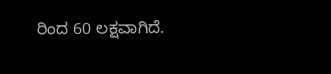ರಿಂದ 60 ಲಕ್ಷವಾಗಿದೆ.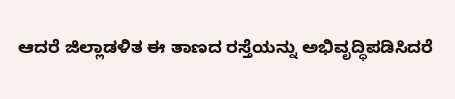ಆದರೆ ಜಿಲ್ಲಾಡಳಿತ ಈ ತಾಣದ ರಸ್ತೆಯನ್ನು ಅಭಿವೃದ್ಧಿಪಡಿಸಿದರೆ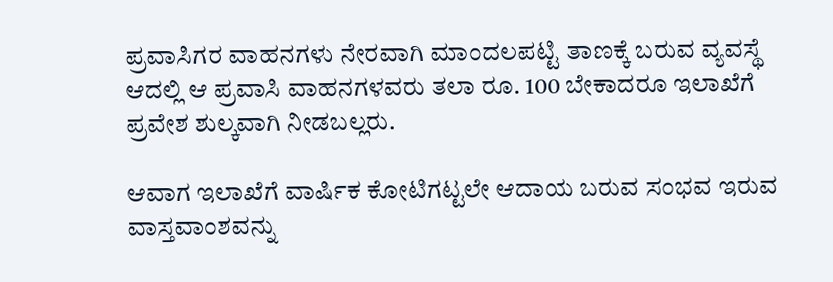ಪ್ರವಾಸಿಗರ ವಾಹನಗಳು ನೇರವಾಗಿ ಮಾಂದಲಪಟ್ಟಿ ತಾಣಕ್ಕೆ ಬರುವ ವ್ಯವಸ್ಥೆ ಆದಲ್ಲಿ ಆ ಪ್ರವಾಸಿ ವಾಹನಗಳವರು ತಲಾ ರೂ. 100 ಬೇಕಾದರೂ ಇಲಾಖೆಗೆ ಪ್ರವೇಶ ಶುಲ್ಕವಾಗಿ ನೀಡಬಲ್ಲರು.

ಆವಾಗ ಇಲಾಖೆಗೆ ವಾರ್ಷಿಕ ಕೋಟಿಗಟ್ಟಲೇ ಆದಾಯ ಬರುವ ಸಂಭವ ಇರುವ ವಾಸ್ತವಾಂಶವನ್ನು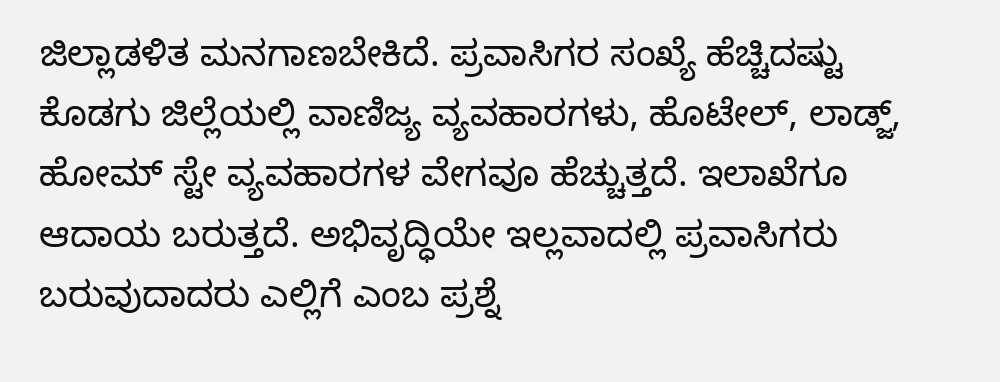ಜಿಲ್ಲಾಡಳಿತ ಮನಗಾಣಬೇಕಿದೆ. ಪ್ರವಾಸಿಗರ ಸಂಖ್ಯೆ ಹೆಚ್ಚಿದಷ್ಟು ಕೊಡಗು ಜಿಲ್ಲೆಯಲ್ಲಿ ವಾಣಿಜ್ಯ ವ್ಯವಹಾರಗಳು, ಹೊಟೇಲ್, ಲಾಡ್ಜ್, ಹೋಮ್ ಸ್ಟೇ ವ್ಯವಹಾರಗಳ ವೇಗವೂ ಹೆಚ್ಚುತ್ತದೆ. ಇಲಾಖೆಗೂ ಆದಾಯ ಬರುತ್ತದೆ. ಅಭಿವೃದ್ಧಿಯೇ ಇಲ್ಲವಾದಲ್ಲಿ ಪ್ರವಾಸಿಗರು ಬರುವುದಾದರು ಎಲ್ಲಿಗೆ ಎಂಬ ಪ್ರಶ್ನೆ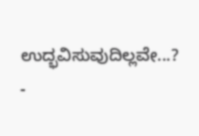ಉದ್ಭವಿಸುವುದಿಲ್ಲವೇ...? -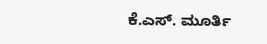ಕೆ.ಎಸ್. ಮೂರ್ತಿ